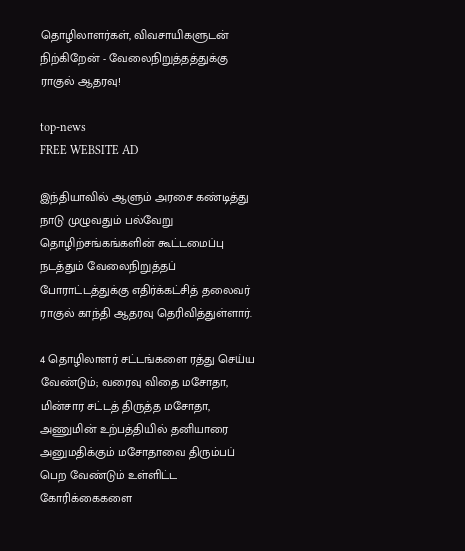தொழிலாளர்கள், விவசாயிகளுடன் நிற்கிறேன் - வேலைநிறுத்தத்துக்கு ராகுல் ஆதரவு!

top-news
FREE WEBSITE AD

இந்தியாவில் ஆளும் அரசை கண்டித்து நாடு முழுவதும் பல்வேறு தொழிற்சங்கங்களின் கூட்டமைப்பு நடத்தும் வேலைநிறுத்தப் போராட்டத்துக்கு எதிர்க்கட்சித் தலைவர் ராகுல் காந்தி ஆதரவு தெரிவித்துள்ளார்.

4 தொழிலாளர் சட்டங்களை ரத்து செய்ய வேண்டும்; வரைவு விதை மசோதா, மின்சார சட்டத் திருத்த மசோதா, அணுமின் உற்பத்தியில் தனியாரை அனுமதிக்கும் மசோதாவை திரும்பப் பெற வேண்டும் உள்ளிட்ட கோரிக்கைகளை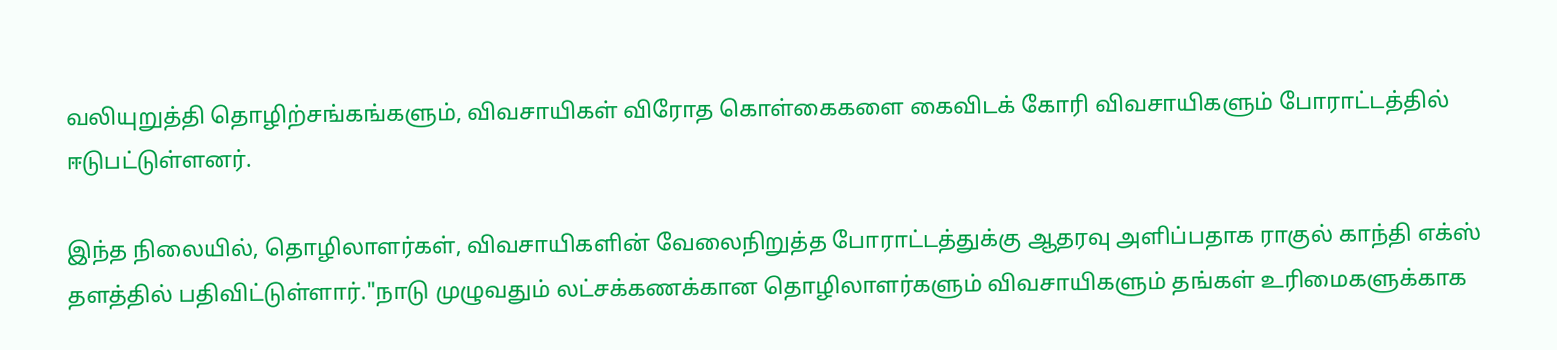வலியுறுத்தி தொழிற்சங்கங்களும், விவசாயிகள் விரோத கொள்கைகளை கைவிடக் கோரி விவசாயிகளும் போராட்டத்தில் ஈடுபட்டுள்ளனர்.

இந்த நிலையில், தொழிலாளர்கள், விவசாயிகளின் வேலைநிறுத்த போராட்டத்துக்கு ஆதரவு அளிப்பதாக ராகுல் காந்தி எக்ஸ் தளத்தில் பதிவிட்டுள்ளார்."நாடு முழுவதும் லட்சக்கணக்கான தொழிலாளர்களும் விவசாயிகளும் தங்கள் உரிமைகளுக்காக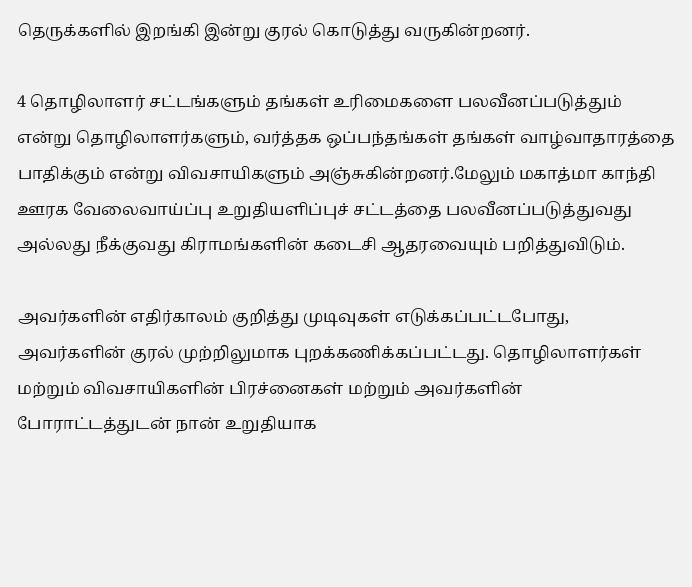தெருக்களில் இறங்கி இன்று குரல் கொடுத்து வருகின்றனர்.

4 தொழிலாளர் சட்டங்களும் தங்கள் உரிமைகளை பலவீனப்படுத்தும் என்று தொழிலாளர்களும், வர்த்தக ஒப்பந்தங்கள் தங்கள் வாழ்வாதாரத்தை பாதிக்கும் என்று விவசாயிகளும் அஞ்சுகின்றனர்.மேலும் மகாத்மா காந்தி ஊரக வேலைவாய்ப்பு உறுதியளிப்புச் சட்டத்தை பலவீனப்படுத்துவது அல்லது நீக்குவது கிராமங்களின் கடைசி ஆதரவையும் பறித்துவிடும்.

அவர்களின் எதிர்காலம் குறித்து முடிவுகள் எடுக்கப்பட்டபோது, அவர்களின் குரல் முற்றிலுமாக புறக்கணிக்கப்பட்டது. தொழிலாளர்கள் மற்றும் விவசாயிகளின் பிரச்னைகள் மற்றும் அவர்களின் போராட்டத்துடன் நான் உறுதியாக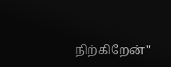நிற்கிறேன்"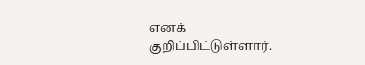எனக் குறிப்பிட்டுள்ளார்.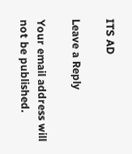ITS AD

Leave a Reply

Your email address will not be published.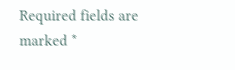Required fields are marked *